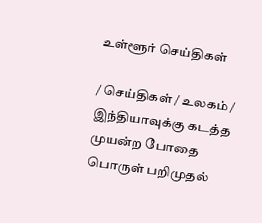உள்ளூர் செய்திகள்

/ செய்திகள் / உலகம் /  இந்தியாவுக்கு கடத்த முயன்ற போதை பொருள் பறிமுதல்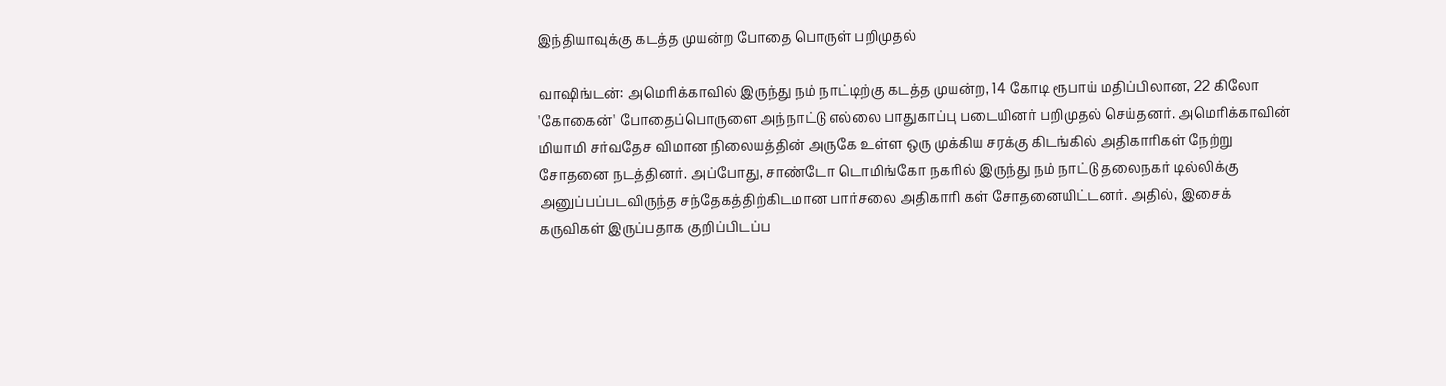இந்தியாவுக்கு கடத்த முயன்ற போதை பொருள் பறிமுதல்

வாஷிங்டன்: அமெரிக்காவில் இருந்து நம் நாட்டிற்கு கடத்த முயன்ற, 14 கோடி ரூபாய் மதிப்பிலான, 22 கிலோ 'கோகைன்' போதைப்பொருளை அந்நாட்டு எல்லை பாதுகாப்பு படையினர் பறிமுதல் செய்தனர். அமெரிக்காவின் மியாமி சர்வதேச விமான நிலையத்தின் அருகே உள்ள ஒரு முக்கிய சரக்கு கிடங்கில் அதிகாரிகள் நேற்று சோதனை நடத்தினர். அப்போது, சாண்டோ டொமிங்கோ நகரில் இருந்து நம் நாட்டு தலைநகர் டில்லிக்கு அனுப்பப்படவிருந்த சந்தேகத்திற்கிடமான பார்சலை அதிகாரி கள் சோதனையிட்டனர். அதில், இசைக் கருவிகள் இருப்பதாக குறிப்பிடப்ப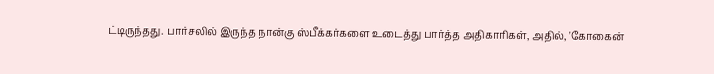ட்டிருந்தது. பார்சலில் இருந்த நான்கு ஸ்பீக்கர்களை உடைத்து பார்த்த அதிகாரிகள், அதில், 'கோகைன்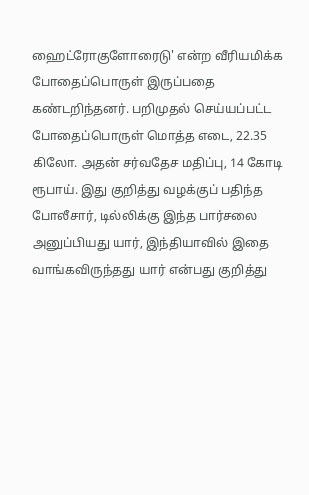ஹைட்ரோகுளோரைடு' என்ற வீரியமிக்க போதைப்பொருள் இருப்பதை கண்டறிந்தனர். பறிமுதல் செய்யப்பட்ட போதைப்பொருள் மொத்த எடை, 22.35 கிலோ. அதன் சர்வதேச மதிப்பு, 14 கோடி ரூபாய். இது குறித்து வழக்குப் பதிந்த போலீசார், டில்லிக்கு இந்த பார்சலை அனுப்பியது யார், இந்தியாவில் இதை வாங்கவிருந்தது யார் என்பது குறித்து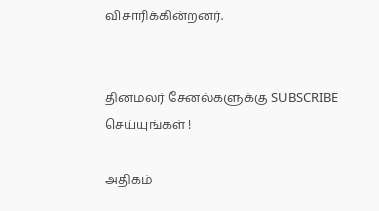விசாரிக்கின்றனர்.


தினமலர் சேனல்களுக்கு SUBSCRIBE செய்யுங்கள் !

அதிகம்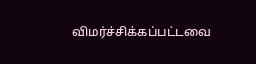விமர்ச்சிக்கப்பட்டவை